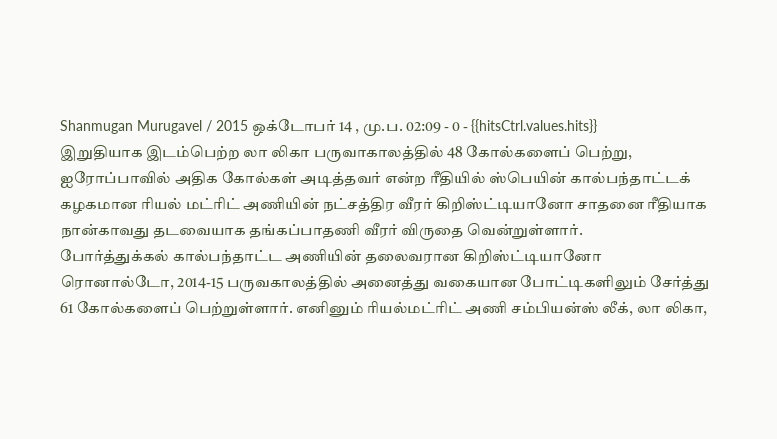Shanmugan Murugavel / 2015 ஒக்டோபர் 14 , மு.ப. 02:09 - 0 - {{hitsCtrl.values.hits}}
இறுதியாக இடம்பெற்ற லா லிகா பருவாகாலத்தில் 48 கோல்களைப் பெற்று, ஐரோப்பாவில் அதிக கோல்கள் அடித்தவர் என்ற ரீதியில் ஸ்பெயின் கால்பந்தாட்டக் கழகமான ரியல் மட்ரிட் அணியின் நட்சத்திர வீரர் கிறிஸ்ட்டியானோ சாதனை ரீதியாக நான்காவது தடவையாக தங்கப்பாதணி வீரர் விருதை வென்றுள்ளார்.
போர்த்துக்கல் கால்பந்தாட்ட அணியின் தலைவரான கிறிஸ்ட்டியானோ ரொனால்டோ, 2014-15 பருவகாலத்தில் அனைத்து வகையான போட்டிகளிலும் சேர்த்து 61 கோல்களைப் பெற்றுள்ளார். எனினும் ரியல்மட்ரிட் அணி சம்பியன்ஸ் லீக், லா லிகா,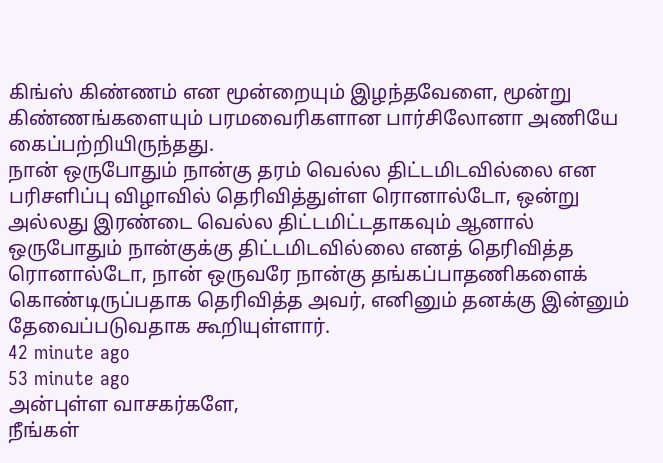கிங்ஸ் கிண்ணம் என மூன்றையும் இழந்தவேளை, மூன்று கிண்ணங்களையும் பரமவைரிகளான பார்சிலோனா அணியே கைப்பற்றியிருந்தது.
நான் ஒருபோதும் நான்கு தரம் வெல்ல திட்டமிடவில்லை என பரிசளிப்பு விழாவில் தெரிவித்துள்ள ரொனால்டோ, ஒன்று அல்லது இரண்டை வெல்ல திட்டமிட்டதாகவும் ஆனால் ஒருபோதும் நான்குக்கு திட்டமிடவில்லை எனத் தெரிவித்த ரொனால்டோ, நான் ஒருவரே நான்கு தங்கப்பாதணிகளைக் கொண்டிருப்பதாக தெரிவித்த அவர், எனினும் தனக்கு இன்னும் தேவைப்படுவதாக கூறியுள்ளார்.
42 minute ago
53 minute ago
அன்புள்ள வாசகர்களே,
நீங்கள்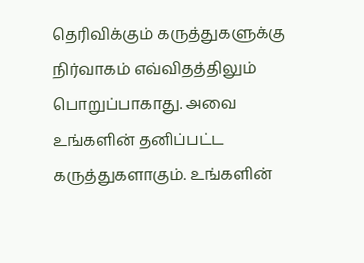தெரிவிக்கும் கருத்துகளுக்கு நிர்வாகம் எவ்விதத்திலும் பொறுப்பாகாது. அவை உங்களின் தனிப்பட்ட கருத்துகளாகும். உங்களின்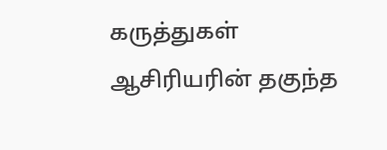கருத்துகள் ஆசிரியரின் தகுந்த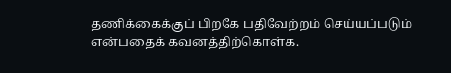தணிக்கைக்குப் பிறகே பதிவேற்றம் செய்யப்படும் என்பதைக் கவனத்திற்கொள்க.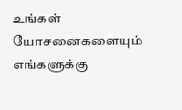உங்கள் யோசனைகளையும் எங்களுக்கு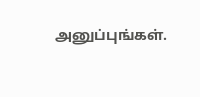அனுப்புங்கள்.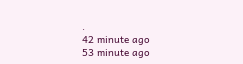.
42 minute ago
53 minute ago